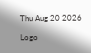Thu Aug 20 2026

Logo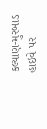કલ્યાણ-મુરબાડ હાઇવે પર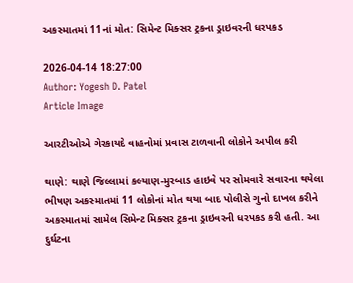અકસ્માતમાં 11નાં મોત: સિમેન્ટ મિક્સર ટ્રકના ડ્રાઇવરની ધરપકડ

2026-04-14 18:27:00
Author: Yogesh D. Patel
Article Image

આરટીઓએ ગેરકાયદે વાહનોમાં પ્રવાસ ટાળવાની લોકોને અપીલ કરી

થાણે: થાણે જિલ્લામાં કલ્યાણ-મુરબાડ હાઇવે પર સોમવારે સવારના થયેલા ભીષણ અકસ્માતમાં 11 લોકોનાં મોત થયા બાદ પોલીસે ગુનો દાખલ કરીને અકસ્માતમાં સામેલ સિમેન્ટ મિક્સર ટ્રકના ડ્રાઇવરની ધરપકડ કરી હતી. આ દુર્ઘટના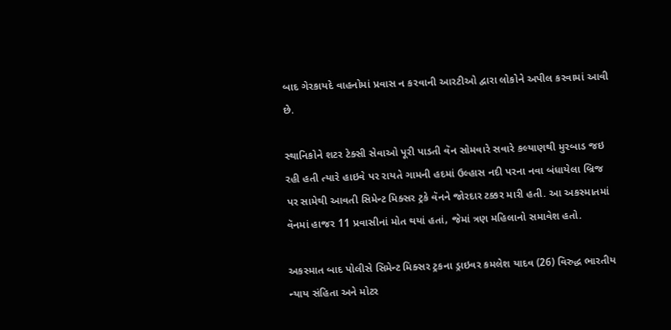બાદ ગેરકાયદે વાહનોમાં પ્રવાસ ન કરવાની આરટીઓ દ્વારા લોકોને અપીલ કરવામાં આવી છે.

સ્થાનિકોને શટર ટેક્સી સેવાઓ પૂરી પાડતી વૅન સોમવારે સવારે કલ્યાણથી મુરબાડ જઇ રહી હતી ત્યારે હાઇવે પર રાયતે ગામની હદમાં ઉલ્હાસ નદી પરના નવા બંધાયેલા બ્રિજ પર સામેથી આવતી સિમેન્ટ મિક્સર ટ્રકે વૅનને જોરદાર ટક્કર મારી હતી. આ અકસ્માતમાં વૅનમાં હાજર 11 પ્રવાસીનાં મોત થયાં હતાં, જેમાં ત્રણ મહિલાનો સમાવેશ હતો.

અકસ્માત બાદ પોલીસે સિમેન્ટ મિક્સર ટ્રકના ડ્રાઇવર કમલેશ યાદવ (26) વિરુદ્ધ ભારતીય ન્યાય સંહિતા અને મોટર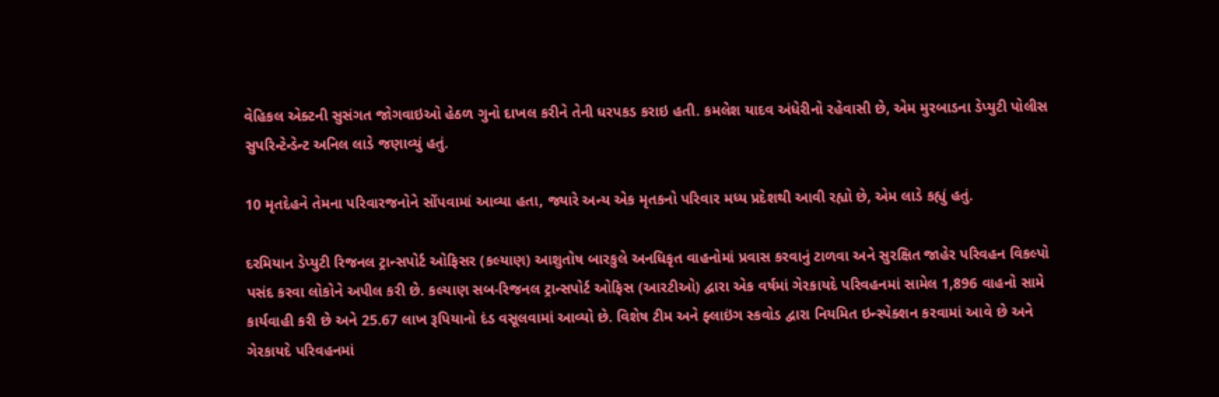વેહિકલ એક્ટની સુસંગત જોગવાઇઓ હેઠળ ગુનો દાખલ કરીને તેની ધરપકડ કરાઇ હતી. કમલેશ યાદવ અંધેરીનો રહેવાસી છે, એમ મુરબાડના ડેપ્યુટી પોલીસ સુપરિન્ટેન્ડેન્ટ અનિલ લાડે જણાવ્યું હતું.

10 મૃતદેહને તેમના પરિવારજનોને સોંપવામાં આવ્યા હતા, જ્યારે અન્ય એક મૃતકનો પરિવાર મધ્ય પ્રદેશથી આવી રહ્યો છે, એમ લાડે કહ્યું હતું.

દરમિયાન ડેપ્યુટી રિજનલ ટ્રાન્સપોર્ટ ઓફિસર (કલ્યાણ) આશુતોષ બારકુલે અનધિકૃત વાહનોમાં પ્રવાસ કરવાનું ટાળવા અને સુરક્ષિત જાહેર પરિવહન વિકલ્પો પસંદ કરવા લોકોને અપીલ કરી છે. કલ્યાણ સબ-રિજનલ ટ્રાન્સપોર્ટ ઓફિસ (આરટીઓ) દ્વારા એક વર્ષમાં ગેરકાયદે પરિવહનમાં સામેલ 1,896 વાહનો સામે કાર્યવાહી કરી છે અને 25.67 લાખ રૂપિયાનો દંડ વસૂલવામાં આવ્યો છે. વિશેષ ટીમ અને ફ્લાઇંગ સ્કવોડ દ્વારા નિયમિત ઇન્સ્પેક્શન કરવામાં આવે છે અને ગેરકાયદે પરિવહનમાં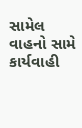સામેલ વાહનો સામે કાર્યવાહી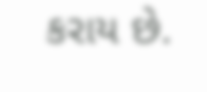કરાય છે.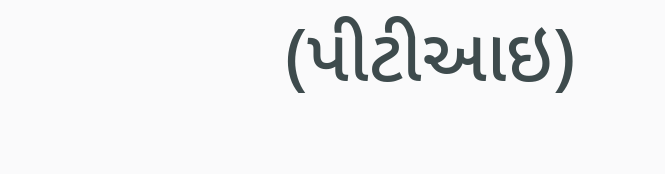(પીટીઆઇ)